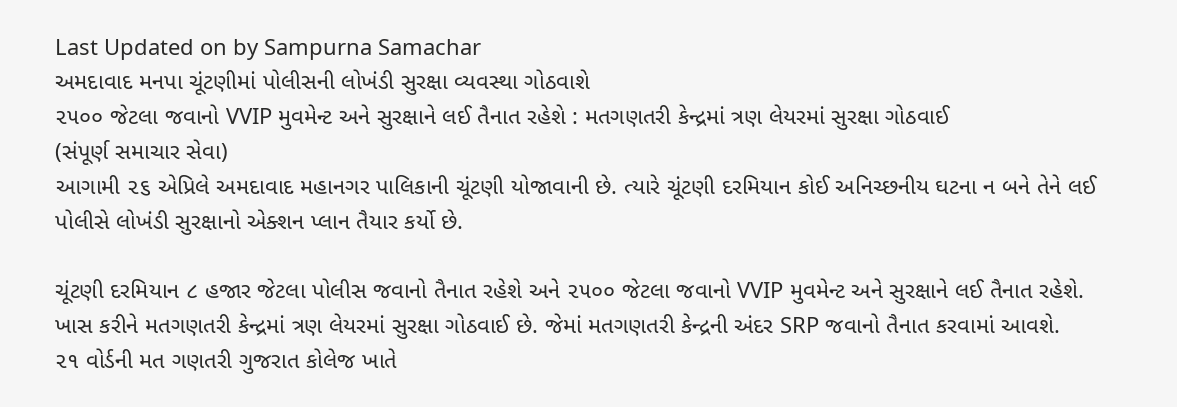Last Updated on by Sampurna Samachar
અમદાવાદ મનપા ચૂંટણીમાં પોલીસની લોખંડી સુરક્ષા વ્યવસ્થા ગોઠવાશે
૨૫૦૦ જેટલા જવાનો VVIP મુવમેન્ટ અને સુરક્ષાને લઈ તૈનાત રહેશે : મતગણતરી કેન્દ્રમાં ત્રણ લેયરમાં સુરક્ષા ગોઠવાઈ
(સંપૂર્ણ સમાચાર સેવા)
આગામી ૨૬ એપ્રિલે અમદાવાદ મહાનગર પાલિકાની ચૂંટણી યોજાવાની છે. ત્યારે ચૂંટણી દરમિયાન કોઈ અનિચ્છનીય ઘટના ન બને તેને લઈ પોલીસે લોખંડી સુરક્ષાનો એક્શન પ્લાન તૈયાર કર્યો છે.

ચૂંટણી દરમિયાન ૮ હજાર જેટલા પોલીસ જવાનો તૈનાત રહેશે અને ૨૫૦૦ જેટલા જવાનો VVIP મુવમેન્ટ અને સુરક્ષાને લઈ તૈનાત રહેશે. ખાસ કરીને મતગણતરી કેન્દ્રમાં ત્રણ લેયરમાં સુરક્ષા ગોઠવાઈ છે. જેમાં મતગણતરી કેન્દ્રની અંદર SRP જવાનો તૈનાત કરવામાં આવશે.
૨૧ વોર્ડની મત ગણતરી ગુજરાત કોલેજ ખાતે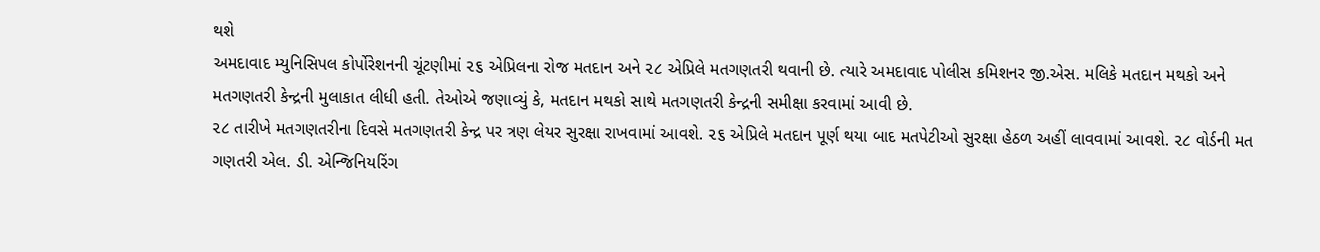થશે
અમદાવાદ મ્યુનિસિપલ કોર્પોરેશનની ચૂંટણીમાં ૨૬ એપ્રિલના રોજ મતદાન અને ૨૮ એપ્રિલે મતગણતરી થવાની છે. ત્યારે અમદાવાદ પોલીસ કમિશનર જી.એસ. મલિકે મતદાન મથકો અને મતગણતરી કેન્દ્રની મુલાકાત લીધી હતી. તેઓએ જણાવ્યું કે, મતદાન મથકો સાથે મતગણતરી કેન્દ્રની સમીક્ષા કરવામાં આવી છે.
૨૮ તારીખે મતગણતરીના દિવસે મતગણતરી કેન્દ્ર પર ત્રણ લેયર સુરક્ષા રાખવામાં આવશે. ૨૬ એપ્રિલે મતદાન પૂર્ણ થયા બાદ મતપેટીઓ સુરક્ષા હેઠળ અહીં લાવવામાં આવશે. ૨૮ વોર્ડની મત ગણતરી એલ. ડી. એન્જિનિયરિંગ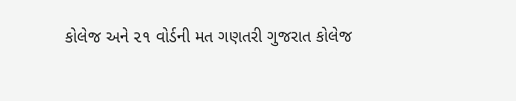કોલેજ અને ૨૧ વોર્ડની મત ગણતરી ગુજરાત કોલેજ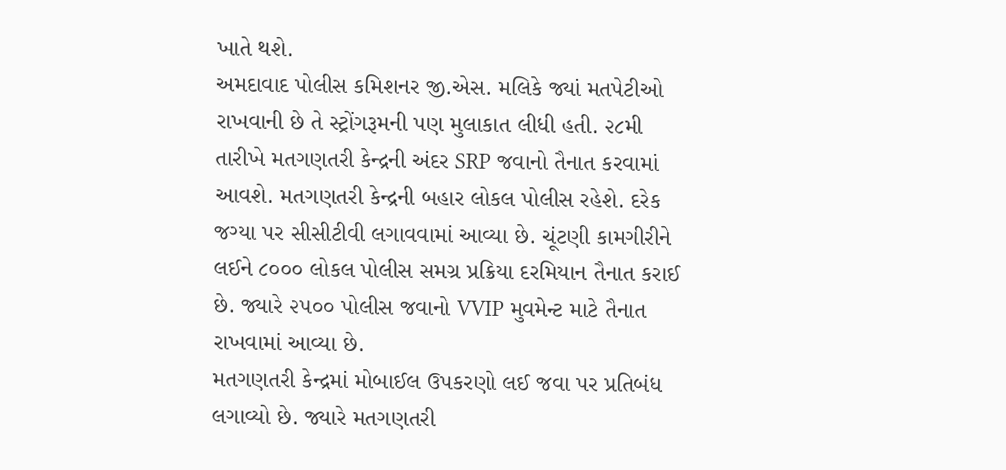ખાતે થશે.
અમદાવાદ પોલીસ કમિશનર જી.એસ. મલિકે જ્યાં મતપેટીઓ રાખવાની છે તે સ્ટ્રોંગરૂમની પણ મુલાકાત લીધી હતી. ૨૮મી તારીખે મતગણતરી કેન્દ્રની અંદર SRP જવાનો તૈનાત કરવામાં આવશે. મતગણતરી કેન્દ્રની બહાર લોકલ પોલીસ રહેશે. દરેક જગ્યા પર સીસીટીવી લગાવવામાં આવ્યા છે. ચૂંટણી કામગીરીને લઈને ૮૦૦૦ લોકલ પોલીસ સમગ્ર પ્રક્રિયા દરમિયાન તૈનાત કરાઈ છે. જ્યારે ૨૫૦૦ પોલીસ જવાનો VVIP મુવમેન્ટ માટે તૈનાત રાખવામાં આવ્યા છે.
મતગણતરી કેન્દ્રમાં મોબાઈલ ઉપકરણો લઈ જવા પર પ્રતિબંધ લગાવ્યો છે. જ્યારે મતગણતરી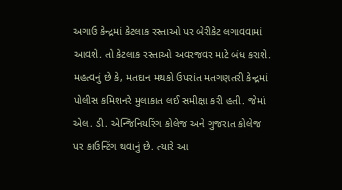અગાઉ કેન્દ્રમાં કેટલાક રસ્તાઓ પર બેરીકેટ લગાવવામાં આવશે. તો કેટલાક રસ્તાઓ અવરજવર માટે બંધ કરાશે. મહત્વનું છે કે, મતદાન મથકો ઉપરાંત મતગણતરી કેન્દ્રમાં પોલીસ કમિશનરે મુલાકાત લઈ સમીક્ષા કરી હતી. જેમાં એલ. ડી. એન્જિનિયરિંગ કોલેજ અને ગુજરાત કોલેજ પર કાઉન્ટિંગ થવાનું છે. ત્યારે આ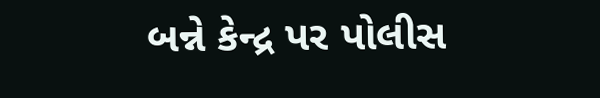બન્ને કેન્દ્ર પર પોલીસ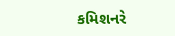કમિશનરે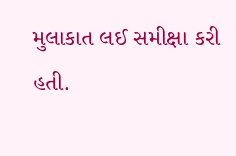મુલાકાત લઈ સમીક્ષા કરી હતી.